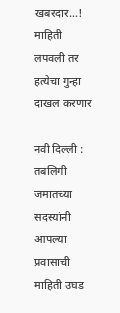खबरदार…! माहिती लपवली तर हत्येचा गुन्हा दाखल करणार

नवी दिल्ली : तबलिगी जमातच्या सदस्यांनी आपल्या प्रवासाची माहिती उघड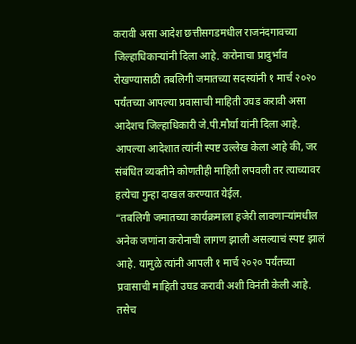करावी असा आदेश छत्तीसगडमधील राजनंदगावच्या जिल्हाधिकाऱ्यांनी दिला आहे. करोनाचा प्रादुर्भाव रोखण्यासाठी तबलिगी जमातच्या सदस्यांनी १ मार्च २०२० पर्यंतच्या आपल्या प्रवासाची माहिती उघड करावी असा आदेशच जिल्हाधिकारी जे.पी.मौर्या यांनी दिला आहे. आपल्या आदेशात त्यांनी स्पष्ट उल्लेख केला आहे की, जर संबंधित व्यक्तीने कोणतीही माहिती लपवली तर त्याच्यावर हत्येचा गुन्हा दाखल करण्यात येईल.
“तबलिगी जमातच्या कार्यक्रमाला हजेरी लावणाऱ्यांमधील अनेक जणांना करोनाची लागण झाली असल्याचं स्पष्ट झालं आहे. यामुळे त्यांनी आपली १ मार्च २०२० पर्यंतच्या प्रवासाची माहिती उघड करावी अशी विनंती केली आहे. तसेच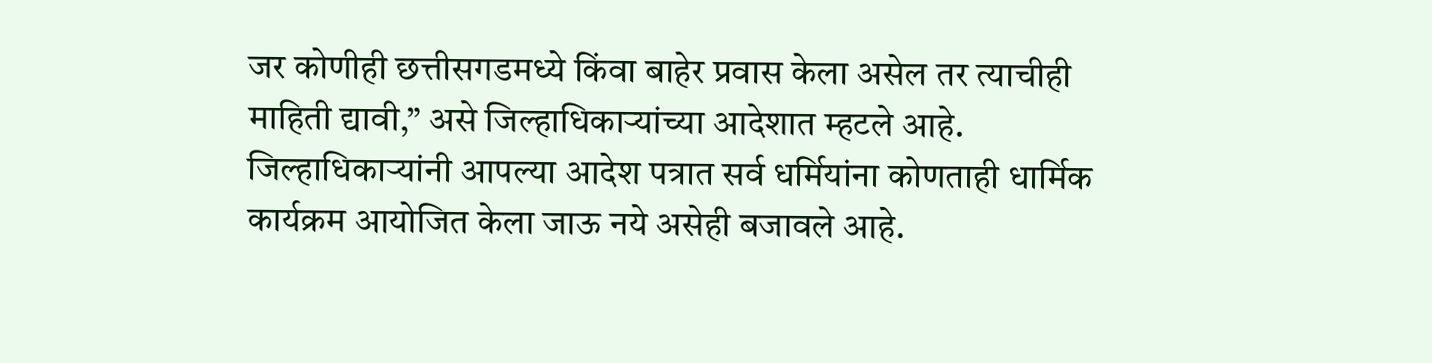जर कोणीही छत्तीसगडमध्ये किंवा बाहेर प्रवास केला असेल तर त्याचीही माहिती द्यावी,” असे जिल्हाधिकाऱ्यांच्या आदेशात म्हटले आहे.
जिल्हाधिकाऱ्यांनी आपल्या आदेश पत्रात सर्व धर्मियांना कोणताही धार्मिक कार्यक्रम आयोजित केला जाऊ नये असेही बजावले आहे.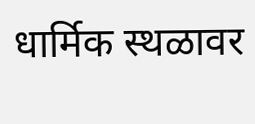धार्मिक स्थळावर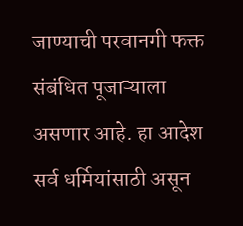जाण्याची परवानगी फक्त संबंधित पूजाऱ्याला असणार आहे. हा आदेश सर्व धर्मियांसाठी असून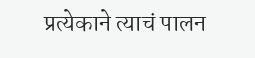प्रत्येकाने त्याचं पालन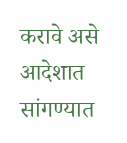करावे असे आदेशात सांगण्यात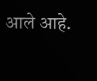आले आहे.